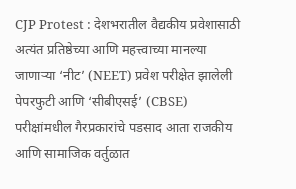CJP Protest : देशभरातील वैद्यकीय प्रवेशासाठी अत्यंत प्रतिष्ठेच्या आणि महत्त्वाच्या मानल्या जाणाऱ्या ‘नीट’ (NEET) प्रवेश परीक्षेत झालेली पेपरफुटी आणि ‘सीबीएसई’ (CBSE) परीक्षांमधील गैरप्रकारांचे पडसाद आता राजकीय आणि सामाजिक वर्तुळात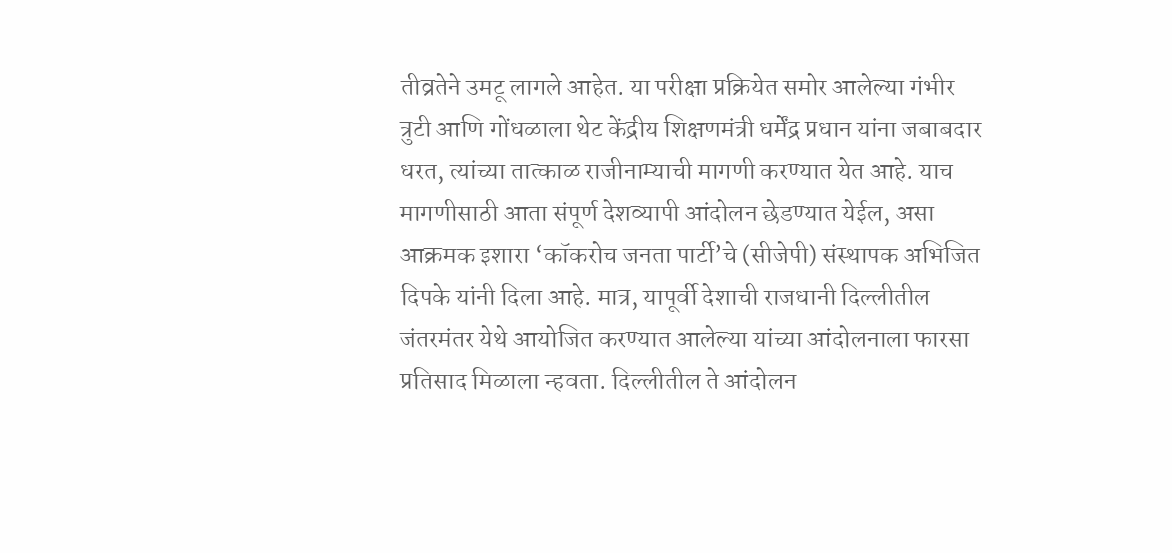तीव्रतेने उमटू लागले आहेत. या परीक्षा प्रक्रियेत समोर आलेल्या गंभीर त्रुटी आणि गोंधळाला थेट केंद्रीय शिक्षणमंत्री धर्मेंद्र प्रधान यांना जबाबदार धरत, त्यांच्या तात्काळ राजीनाम्याची मागणी करण्यात येत आहे. याच मागणीसाठी आता संपूर्ण देशव्यापी आंदोलन छेडण्यात येईल, असा आक्रमक इशारा ‘कॉकरोच जनता पार्टी’चे (सीजेपी) संस्थापक अभिजित दिपके यांनी दिला आहे. मात्र, यापूर्वी देशाची राजधानी दिल्लीतील जंतरमंतर येथे आयोजित करण्यात आलेल्या यांच्या आंदोलनाला फारसा प्रतिसाद मिळाला न्हवता. दिल्लीतील ते आंदोलन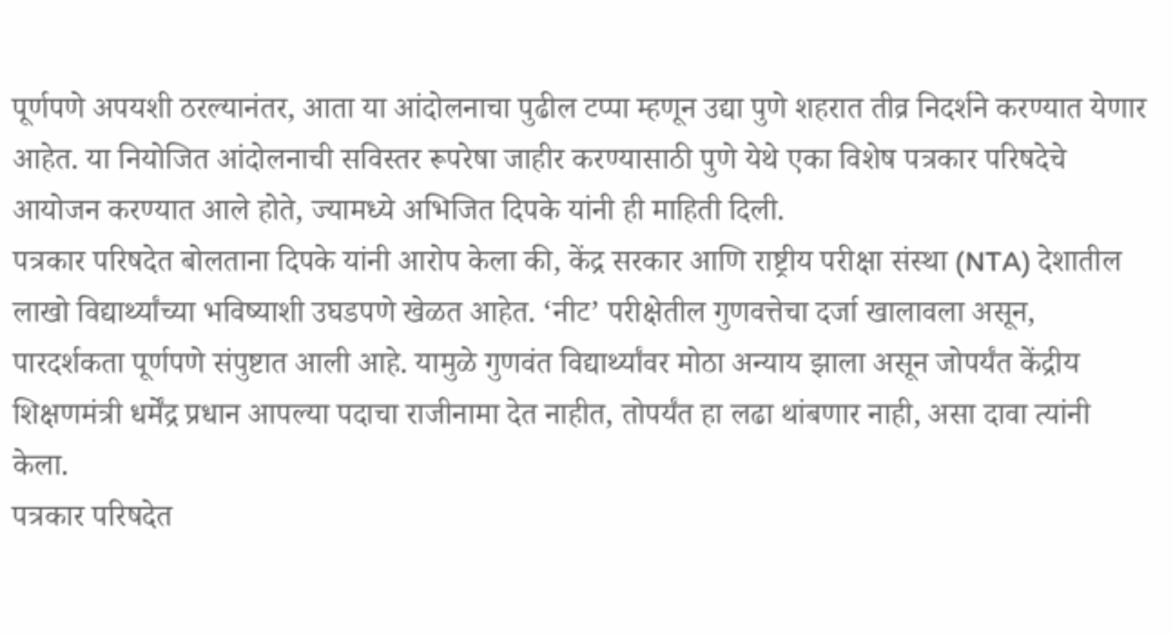पूर्णपणे अपयशी ठरल्यानंतर, आता या आंदोलनाचा पुढील टप्पा म्हणून उद्या पुणे शहरात तीव्र निदर्शने करण्यात येणार आहेत. या नियोजित आंदोलनाची सविस्तर रूपरेषा जाहीर करण्यासाठी पुणे येथे एका विशेष पत्रकार परिषदेचे आयोजन करण्यात आले होते, ज्यामध्ये अभिजित दिपके यांनी ही माहिती दिली.
पत्रकार परिषदेत बोलताना दिपके यांनी आरोप केला की, केंद्र सरकार आणि राष्ट्रीय परीक्षा संस्था (NTA) देशातील लाखो विद्यार्थ्यांच्या भविष्याशी उघडपणे खेळत आहेत. ‘नीट’ परीक्षेतील गुणवत्तेचा दर्जा खालावला असून, पारदर्शकता पूर्णपणे संपुष्टात आली आहे. यामुळे गुणवंत विद्यार्थ्यांवर मोठा अन्याय झाला असून जोपर्यंत केंद्रीय शिक्षणमंत्री धर्मेंद्र प्रधान आपल्या पदाचा राजीनामा देत नाहीत, तोपर्यंत हा लढा थांबणार नाही, असा दावा त्यांनी केला.
पत्रकार परिषदेत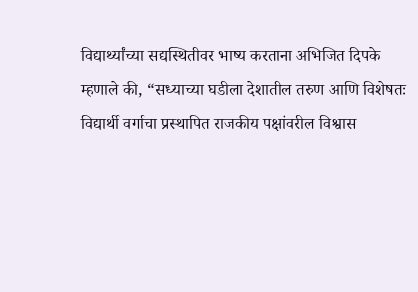विद्यार्थ्यांच्या सद्यस्थितीवर भाष्य करताना अभिजित दिपके म्हणाले की, “सध्याच्या घडीला देशातील तरुण आणि विशेषतः विद्यार्थी वर्गाचा प्रस्थापित राजकीय पक्षांवरील विश्वास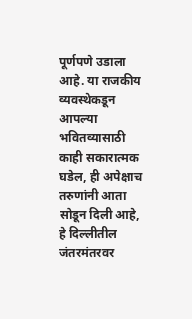पूर्णपणे उडाला आहे. या राजकीय व्यवस्थेकडून आपल्या भवितव्यासाठी काही सकारात्मक घडेल, ही अपेक्षाच तरुणांनी आता सोडून दिली आहे, हे दिल्लीतील जंतरमंतरवर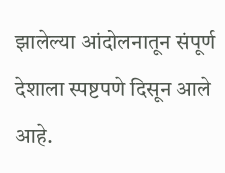झालेल्या आंदोलनातून संपूर्ण देशाला स्पष्टपणे दिसून आले आहे.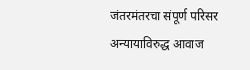जंतरमंतरचा संपूर्ण परिसर अन्यायाविरुद्ध आवाज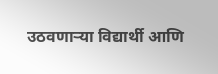उठवणाऱ्या विद्यार्थी आणि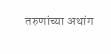तरुणांच्या अथांग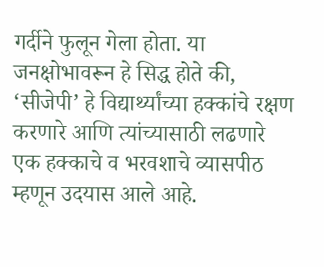गर्दीने फुलून गेला होता. या जनक्षोभावरून हे सिद्ध होते की, ‘सीजेपी’ हे विद्यार्थ्यांच्या हक्कांचे रक्षण करणारे आणि त्यांच्यासाठी लढणारे एक हक्काचे व भरवशाचे व्यासपीठ म्हणून उदयास आले आहे.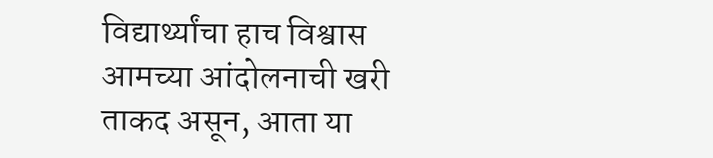विद्यार्थ्यांचा हाच विश्वास आमच्या आंदोलनाची खरी ताकद असून, आता या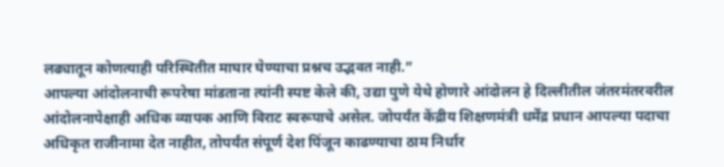लढ्यातून कोणत्याही परिस्थितीत माघार घेण्याचा प्रश्नच उद्भवत नाही.”
आपल्या आंदोलनाची रूपरेषा मांडताना त्यांनी स्पष्ट केले की, उद्या पुणे येथे होणारे आंदोलन हे दिल्लीतील जंतरमंतरवरील आंदोलनापेक्षाही अधिक व्यापक आणि विराट स्वरूपाचे असेल. जोपर्यंत केंद्रीय शिक्षणमंत्री धर्मेंद्र प्रधान आपल्या पदाचा अधिकृत राजीनामा देत नाहीत, तोपर्यंत संपूर्ण देश पिंजून काढण्याचा ठाम निर्धार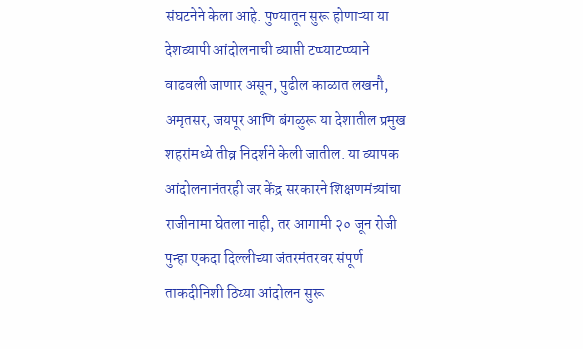संघटनेने केला आहे. पुण्यातून सुरू होणाऱ्या या देशव्यापी आंदोलनाची व्याप्ती टप्प्याटप्प्याने वाढवली जाणार असून, पुढील काळात लखनौ, अमृतसर, जयपूर आणि बंगळुरू या देशातील प्रमुख शहरांमध्ये तीव्र निदर्शने केली जातील. या व्यापक आंदोलनानंतरही जर केंद्र सरकारने शिक्षणमंत्र्यांचा राजीनामा घेतला नाही, तर आगामी २० जून रोजी पुन्हा एकदा दिल्लीच्या जंतरमंतरवर संपूर्ण ताकदीनिशी ठिय्या आंदोलन सुरू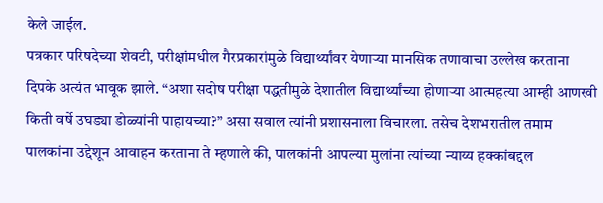केले जाईल.
पत्रकार परिषदेच्या शेवटी, परीक्षांमधील गैरप्रकारांमुळे विद्यार्थ्यांवर येणाऱ्या मानसिक तणावाचा उल्लेख करताना दिपके अत्यंत भावूक झाले. “अशा सदोष परीक्षा पद्धतीमुळे देशातील विद्यार्थ्यांच्या होणाऱ्या आत्महत्या आम्ही आणखी किती वर्षे उघड्या डोळ्यांनी पाहायच्या?” असा सवाल त्यांनी प्रशासनाला विचारला. तसेच देशभरातील तमाम पालकांना उद्देशून आवाहन करताना ते म्हणाले की, पालकांनी आपल्या मुलांना त्यांच्या न्याय्य हक्कांबद्दल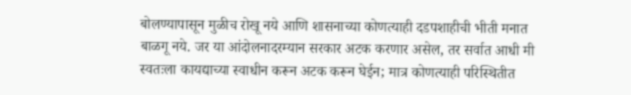बोलण्यापासून मुळीच रोखू नये आणि शासनाच्या कोणत्याही दडपशाहीची भीती मनात बाळगू नये. जर या आंदोलनादरम्यान सरकार अटक करणार असेल, तर सर्वात आधी मी स्वतःला कायद्याच्या स्वाधीन करून अटक करून घेईन; मात्र कोणत्याही परिस्थितीत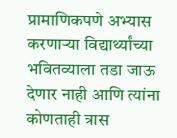प्रामाणिकपणे अभ्यास करणाऱ्या विद्यार्थ्यांच्या भवितव्याला तडा जाऊ देणार नाही आणि त्यांना कोणताही त्रास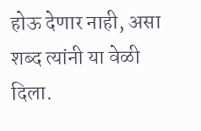होऊ देणार नाही, असा शब्द त्यांनी या वेळी दिला.